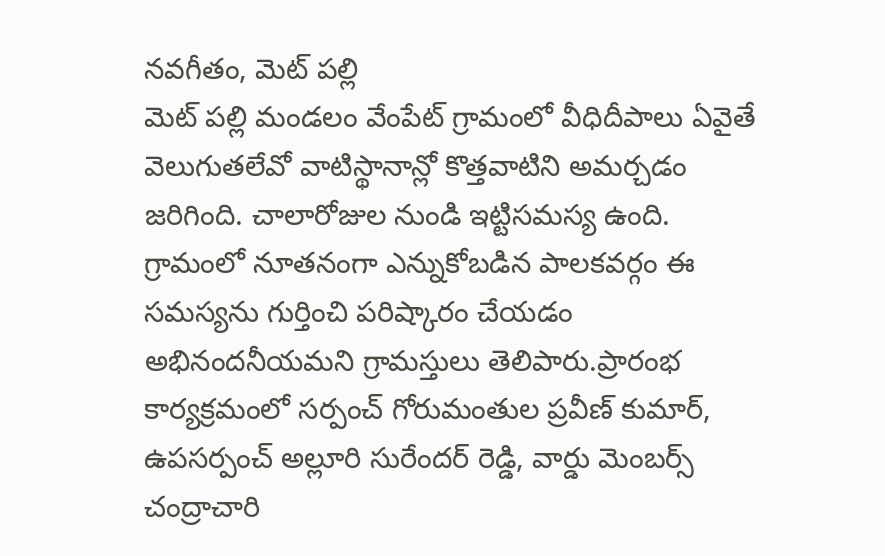నవగీతం, మెట్ పల్లి
మెట్ పల్లి మండలం వేంపేట్ గ్రామంలో వీధిదీపాలు ఏవైతే వెలుగుతలేవో వాటిస్థానాన్లో కొత్తవాటిని అమర్చడం జరిగింది. చాలారోజుల నుండి ఇట్టిసమస్య ఉంది. గ్రామంలో నూతనంగా ఎన్నుకోబడిన పాలకవర్గం ఈ సమస్యను గుర్తించి పరిష్కారం చేయడం అభినందనీయమని గ్రామస్తులు తెలిపారు.ప్రారంభ కార్యక్రమంలో సర్పంచ్ గోరుమంతుల ప్రవీణ్ కుమార్, ఉపసర్పంచ్ అల్లూరి సురేందర్ రెడ్డి, వార్డు మెంబర్స్ చంద్రాచారి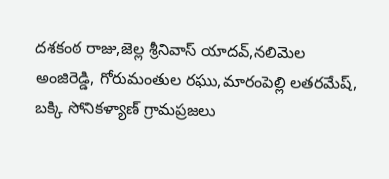దశకంఠ రాజు,జెల్ల శ్రీనివాస్ యాదవ్,నలిమెల అంజిరెడ్డి, గోరుమంతుల రఘు,మారంపెల్లి లతరమేష్, బక్కి సోనికళ్యాణ్ గ్రామప్రజలు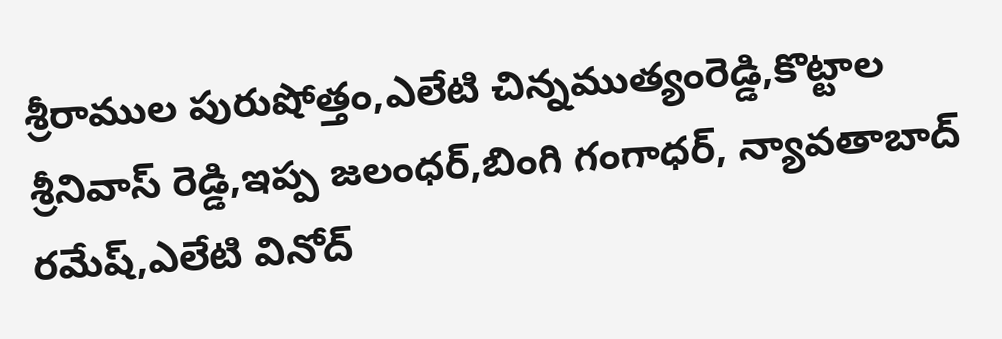శ్రీరాముల పురుషోత్తం,ఎలేటి చిన్నముత్యంరెడ్డి,కొట్టాల శ్రీనివాస్ రెడ్డి,ఇప్ప జలంధర్,బింగి గంగాధర్, న్యావతాబాద్ రమేష్,ఎలేటి వినోద్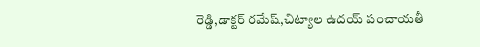రెడ్డి,డాక్టర్ రమేష్,చిట్యాల ఉదయ్ పంచాయతీ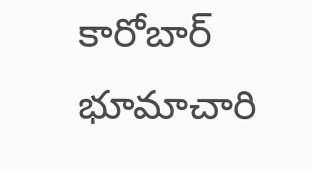కారోబార్ భూమాచారి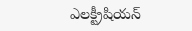ఎలక్ట్రీషియన్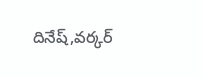దినేష్,వర్కర్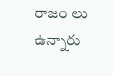రాజం లు ఉన్నారు